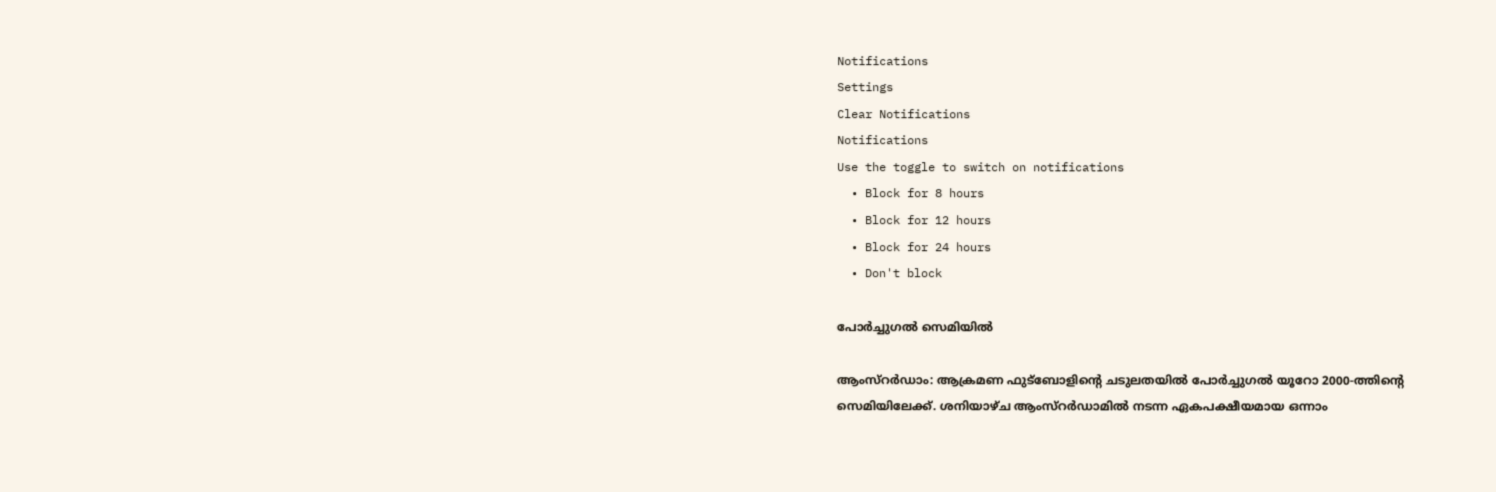Notifications
Settings
Clear Notifications
Notifications
Use the toggle to switch on notifications
  • Block for 8 hours
  • Block for 12 hours
  • Block for 24 hours
  • Don't block

പോര്‍ച്ചുഗല്‍ സെമിയില്‍

ആംസ്റര്‍ഡാം: ആക്രമണ ഫുട്ബോളിന്റെ ചടുലതയില്‍ പോര്‍ച്ചുഗല്‍ യൂറോ 2000-ത്തിന്റെ സെമിയിലേക്ക്. ശനിയാഴ്ച ആംസ്റര്‍ഡാമില്‍ നടന്ന ഏകപക്ഷീയമായ ഒന്നാം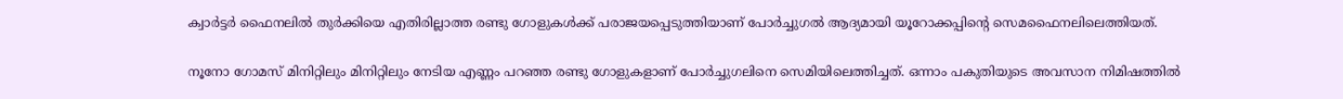ക്വാര്‍ട്ടര്‍ ഫൈനലില്‍ തുര്‍ക്കിയെ എതിരില്ലാത്ത രണ്ടു ഗോളുകള്‍ക്ക് പരാജയപ്പെടുത്തിയാണ് പോര്‍ച്ചുഗല്‍ ആദ്യമായി യൂറോക്കപ്പിന്റെ സെമഫൈനലിലെത്തിയത്.

നൂനോ ഗോമസ് മിനിറ്റിലും മിനിറ്റിലും നേടിയ എണ്ണം പറഞ്ഞ രണ്ടു ഗോളുകളാണ് പോര്‍ച്ചുഗലിനെ സെമിയിലെത്തിച്ചത്. ഒന്നാം പകുതിയുടെ അവസാന നിമിഷത്തില്‍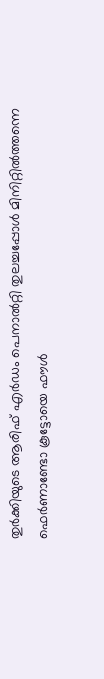തുര്‍ക്കിയുടെ ആരിഫ് എര്‍ഡം പെനാല്‍റ്റി തുലച്ചപ്പോള്‍ മിനിറ്റില്‍ത്തന്നെ ഫെര്‍ണാണ്ടോ കൂട്ടോയെ ഫൗള്‍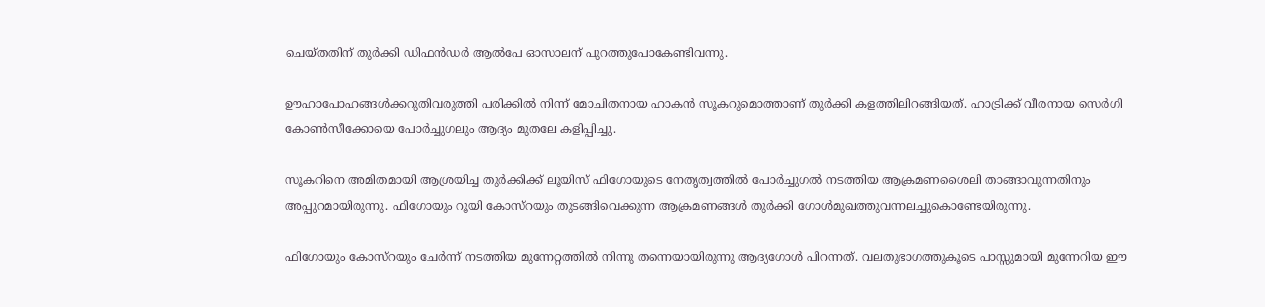ചെയ്തതിന് തുര്‍ക്കി ഡിഫന്‍ഡര്‍ ആല്‍പേ ഓസാലന് പുറത്തുപോകേണ്ടിവന്നു.

ഊഹാപോഹങ്ങള്‍ക്കറുതിവരുത്തി പരിക്കില്‍ നിന്ന് മോചിതനായ ഹാകന്‍ സൂകറുമൊത്താണ് തുര്‍ക്കി കളത്തിലിറങ്ങിയത്. ഹാട്രിക്ക് വീരനായ സെര്‍ഗി കോണ്‍സീക്കോയെ പോര്‍ച്ചുഗലും ആദ്യം മുതലേ കളിപ്പിച്ചു.

സൂകറിനെ അമിതമായി ആശ്രയിച്ച തുര്‍ക്കിക്ക് ലൂയിസ് ഫിഗോയുടെ നേതൃത്വത്തില്‍ പോര്‍ച്ചുഗല്‍ നടത്തിയ ആക്രമണശൈലി താങ്ങാവുന്നതിനും അപ്പുറമായിരുന്നു. ഫിഗോയും റൂയി കോസ്റയും തുടങ്ങിവെക്കുന്ന ആക്രമണങ്ങള്‍ തുര്‍ക്കി ഗോള്‍മുഖത്തുവന്നലച്ചുകൊണ്ടേയിരുന്നു.

ഫിഗോയും കോസ്റയും ചേര്‍ന്ന് നടത്തിയ മുന്നേറ്റത്തില്‍ നിന്നു തന്നെയായിരുന്നു ആദ്യഗോള്‍ പിറന്നത്. വലതുഭാഗത്തുകൂടെ പാസ്സുമായി മുന്നേറിയ ഈ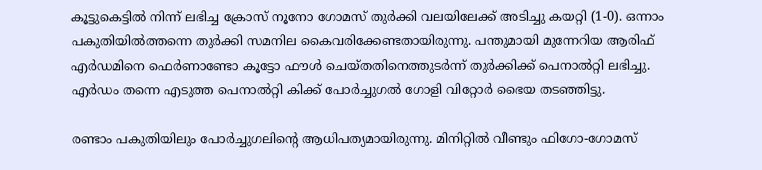കൂട്ടുകെട്ടില്‍ നിന്ന് ലഭിച്ച ക്രോസ് നൂനോ ഗോമസ് തുര്‍ക്കി വലയിലേക്ക് അടിച്ചു കയറ്റി (1-0). ഒന്നാം പകുതിയില്‍ത്തന്നെ തുര്‍ക്കി സമനില കൈവരിക്കേണ്ടതായിരുന്നു. പന്തുമായി മുന്നേറിയ ആരിഫ് എര്‍ഡമിനെ ഫെര്‍ണാണ്ടോ കൂട്ടോ ഫൗള്‍ ചെയ്തതിനെത്തുടര്‍ന്ന് തുര്‍ക്കിക്ക് പെനാല്‍റ്റി ലഭിച്ചു. എര്‍ഡം തന്നെ എടുത്ത പെനാല്‍റ്റി കിക്ക് പോര്‍ച്ചുഗല്‍ ഗോളി വിറ്റോര്‍ ഭൈയ തടഞ്ഞിട്ടു.

രണ്ടാം പകുതിയിലും പോര്‍ച്ചുഗലിന്റെ ആധിപത്യമായിരുന്നു. മിനിറ്റില്‍ വീണ്ടും ഫിഗോ-ഗോമസ്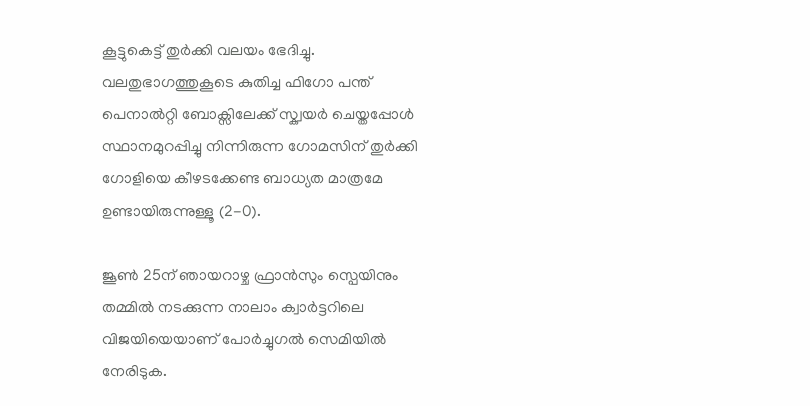കൂട്ടുകെട്ട് തുര്‍ക്കി വലയം ഭേദിച്ചു. വലതുഭാഗത്തുകൂടെ കുതിച്ച ഫിഗോ പന്ത് പെനാല്‍റ്റി ബോക്സിലേക്ക് സ്ക്വയര്‍ ചെയ്തപ്പോള്‍ സ്ഥാനമുറപ്പിച്ചു നിന്നിരുന്ന ഗോമസിന് തുര്‍ക്കി ഗോളിയെ കീഴടക്കേണ്ട ബാധ്യത മാത്രമേ ഉണ്ടായിരുന്നുള്ളൂ (2-0).

ജൂണ്‍ 25ന് ഞായറാഴ്ച ഫ്രാന്‍സും സ്പെയിനും തമ്മില്‍ നടക്കുന്ന നാലാം ക്വാര്‍ട്ടറിലെ വിജയിയെയാണ് പോര്‍ച്ചുഗല്‍ സെമിയില്‍ നേരിടുക.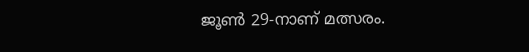ജൂണ്‍ 29-നാണ് മത്സരം.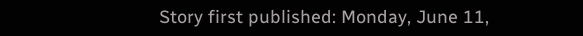Story first published: Monday, June 11,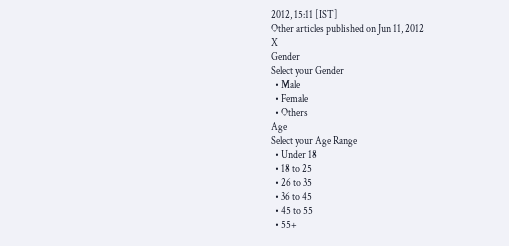2012, 15:11 [IST]
Other articles published on Jun 11, 2012
X
Gender
Select your Gender
  • Male
  • Female
  • Others
Age
Select your Age Range
  • Under 18
  • 18 to 25
  • 26 to 35
  • 36 to 45
  • 45 to 55
  • 55+